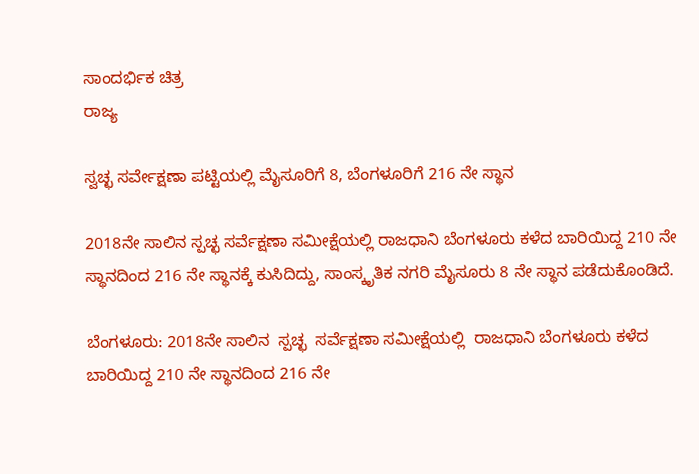ಸಾಂದರ್ಭಿಕ ಚಿತ್ರ
ರಾಜ್ಯ

ಸ್ವಚ್ಛ ಸರ್ವೇಕ್ಷಣಾ ಪಟ್ಟಿಯಲ್ಲಿ ಮೈಸೂರಿಗೆ 8, ಬೆಂಗಳೂರಿಗೆ 216 ನೇ ಸ್ಥಾನ

2018ನೇ ಸಾಲಿನ ಸ್ಪಚ್ಛ ಸರ್ವೆಕ್ಷಣಾ ಸಮೀಕ್ಷೆಯಲ್ಲಿ ರಾಜಧಾನಿ ಬೆಂಗಳೂರು ಕಳೆದ ಬಾರಿಯಿದ್ದ 210 ನೇ ಸ್ಥಾನದಿಂದ 216 ನೇ ಸ್ಥಾನಕ್ಕೆ ಕುಸಿದಿದ್ದು, ಸಾಂಸ್ಕೃತಿಕ ನಗರಿ ಮೈಸೂರು 8 ನೇ ಸ್ಥಾನ ಪಡೆದುಕೊಂಡಿದೆ.

ಬೆಂಗಳೂರು: 2018ನೇ ಸಾಲಿನ  ಸ್ಪಚ್ಛ  ಸರ್ವೆಕ್ಷಣಾ ಸಮೀಕ್ಷೆಯಲ್ಲಿ  ರಾಜಧಾನಿ ಬೆಂಗಳೂರು ಕಳೆದ ಬಾರಿಯಿದ್ದ 210 ನೇ ಸ್ಥಾನದಿಂದ 216 ನೇ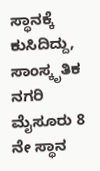ಸ್ಥಾನಕ್ಕೆ ಕುಸಿದಿದ್ದು,  ಸಾಂಸ್ಕೃತಿಕ ನಗರಿ ಮೈಸೂರು 8 ನೇ ಸ್ಥಾನ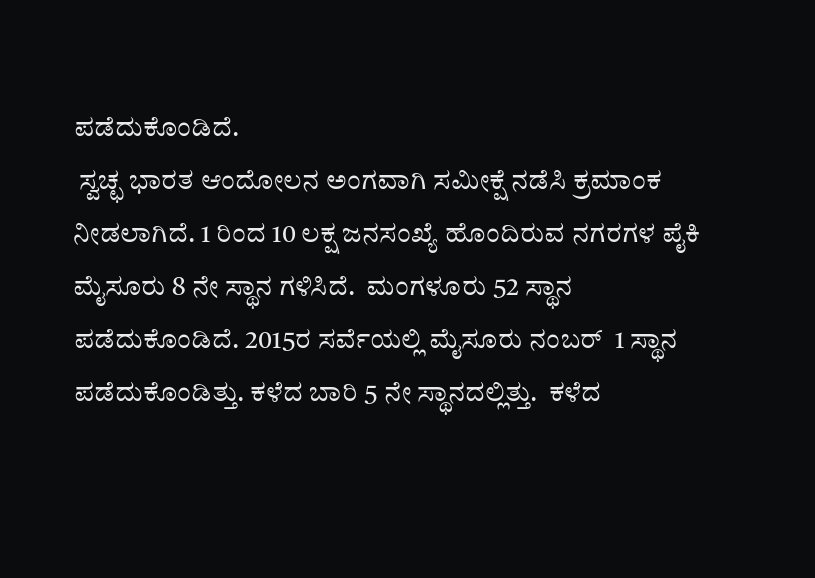ಪಡೆದುಕೊಂಡಿದೆ.
 ಸ್ವಚ್ಛ ಭಾರತ ಆಂದೋಲನ ಅಂಗವಾಗಿ ಸಮೀಕ್ಷೆ ನಡೆಸಿ ಕ್ರಮಾಂಕ ನೀಡಲಾಗಿದೆ. 1 ರಿಂದ 10 ಲಕ್ಷ ಜನಸಂಖ್ಯೆ ಹೊಂದಿರುವ ನಗರಗಳ ಪೈಕಿ ಮೈಸೂರು 8 ನೇ ಸ್ಥಾನ ಗಳಿಸಿದೆ.  ಮಂಗಳೂರು 52 ಸ್ಥಾನ ಪಡೆದುಕೊಂಡಿದೆ. 2015ರ ಸರ್ವೆಯಲ್ಲಿ ಮೈಸೂರು ನಂಬರ್  1 ಸ್ಥಾನ ಪಡೆದುಕೊಂಡಿತ್ತು. ಕಳೆದ ಬಾರಿ 5 ನೇ ಸ್ಥಾನದಲ್ಲಿತ್ತು.  ಕಳೆದ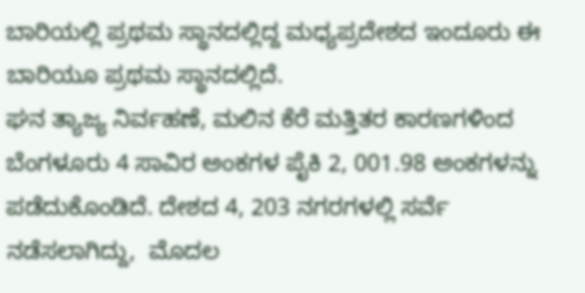ಬಾರಿಯಲ್ಲಿ ಪ್ರಥಮ ಸ್ಥಾನದಲ್ಲಿದ್ದ ಮಧ್ಯಪ್ರದೇಶದ ಇಂದೂರು ಈ ಬಾರಿಯೂ ಪ್ರಥಮ ಸ್ಥಾನದಲ್ಲಿದೆ.
ಘನ ತ್ಯಾಜ್ಯ ನಿರ್ವಹಣೆ, ಮಲಿನ ಕೆರೆ ಮತ್ತಿತರ ಕಾರಣಗಳಿಂದ ಬೆಂಗಳೂರು 4 ಸಾವಿರ ಅಂಕಗಳ ಪೈಕಿ 2, 001.98 ಅಂಕಗಳನ್ನು ಪಡೆದುಕೊಂಡಿದೆ. ದೇಶದ 4, 203 ನಗರಗಳಲ್ಲಿ ಸರ್ವೆ ನಡೆಸಲಾಗಿದ್ದು,  ಮೊದಲ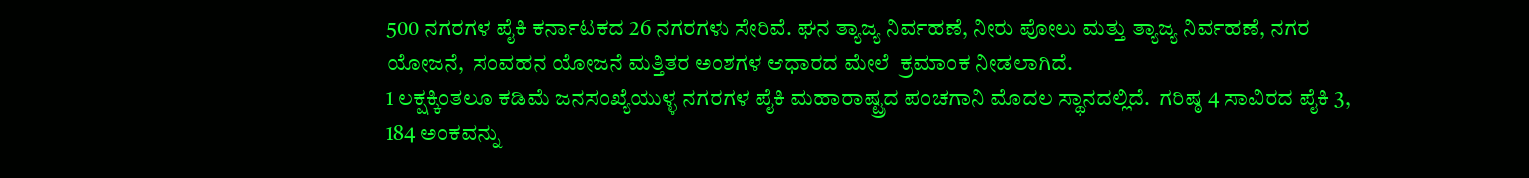500 ನಗರಗಳ ಪೈಕಿ ಕರ್ನಾಟಕದ 26 ನಗರಗಳು ಸೇರಿವೆ. ಘನ ತ್ಯಾಜ್ಯ ನಿರ್ವಹಣೆ, ನೀರು ಪೋಲು ಮತ್ತು ತ್ಯಾಜ್ಯ ನಿರ್ವಹಣೆ, ನಗರ ಯೋಜನೆ,  ಸಂವಹನ ಯೋಜನೆ ಮತ್ತಿತರ ಅಂಶಗಳ ಆಧಾರದ ಮೇಲೆ  ಕ್ರಮಾಂಕ ನೀಡಲಾಗಿದೆ.
1 ಲಕ್ಷಕ್ಕಿಂತಲೂ ಕಡಿಮೆ ಜನಸಂಖ್ಯೆಯುಳ್ಳ ನಗರಗಳ ಪೈಕಿ ಮಹಾರಾಷ್ಟ್ರದ ಪಂಚಗಾನಿ ಮೊದಲ ಸ್ಥಾನದಲ್ಲಿದೆ.  ಗರಿಷ್ಠ 4 ಸಾವಿರದ ಪೈಕಿ 3, 184 ಅಂಕವನ್ನು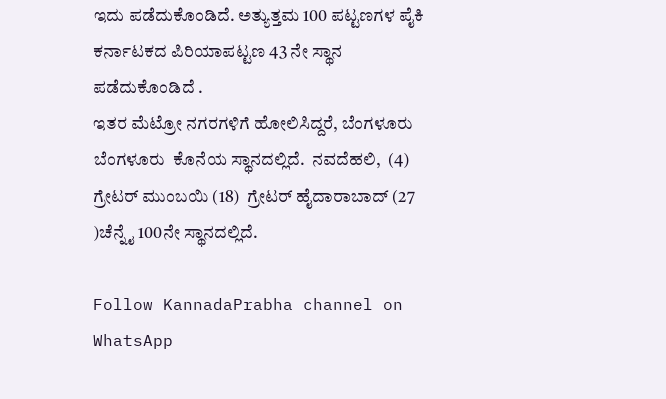ಇದು ಪಡೆದುಕೊಂಡಿದೆ. ಅತ್ಯುತ್ತಮ 100 ಪಟ್ಟಣಗಳ ಪೈಕಿ   ಕರ್ನಾಟಕದ ಪಿರಿಯಾಪಟ್ಟಣ 43 ನೇ ಸ್ಥಾನ ಪಡೆದುಕೊಂಡಿದೆ .
ಇತರ ಮೆಟ್ರೋ ನಗರಗಳಿಗೆ ಹೋಲಿಸಿದ್ದರೆ, ಬೆಂಗಳೂರು ಬೆಂಗಳೂರು  ಕೊನೆಯ ಸ್ಥಾನದಲ್ಲಿದೆ.  ನವದೆಹಲಿ,  (4) ಗ್ರೇಟರ್ ಮುಂಬಯಿ (18)  ಗ್ರೇಟರ್ ಹೈದಾರಾಬಾದ್ (27 )ಚೆನ್ನೈ 100ನೇ ಸ್ಥಾನದಲ್ಲಿದೆ.

Follow KannadaPrabha channel on WhatsApp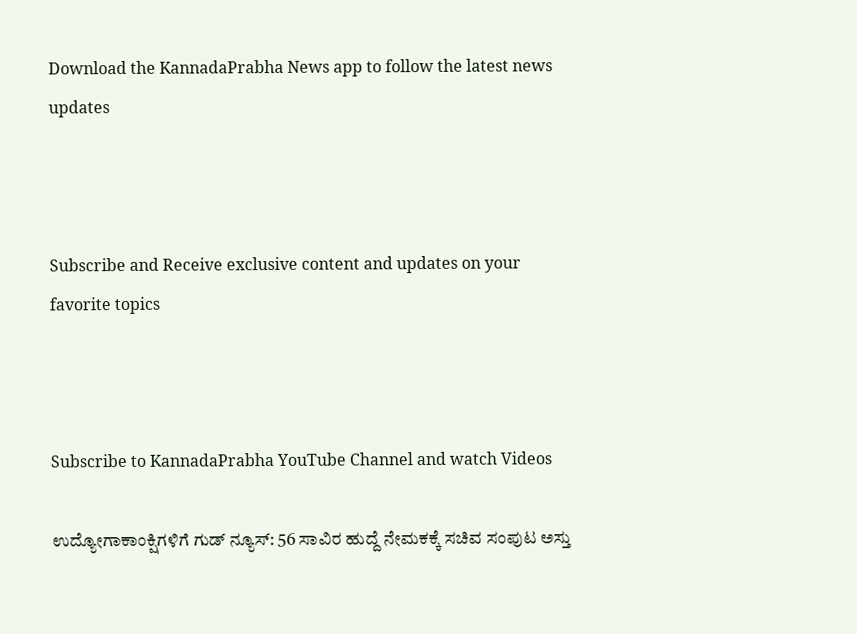Download the KannadaPrabha News app to follow the latest news updates



Subscribe and Receive exclusive content and updates on your favorite topics



Subscribe to KannadaPrabha YouTube Channel and watch Videos

ಉದ್ಯೋಗಾಕಾಂಕ್ಷಿಗಳಿಗೆ ಗುಡ್ ನ್ಯೂಸ್: 56 ಸಾವಿರ ಹುದ್ದೆ ನೇಮಕಕ್ಕೆ ಸಚಿವ ಸಂಪುಟ ಅಸ್ತು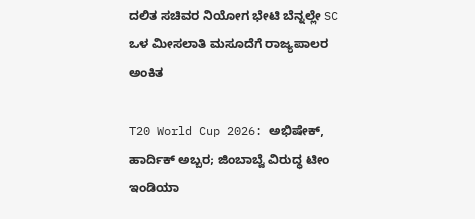ದಲಿತ ಸಚಿವರ ನಿಯೋಗ ಭೇಟಿ ಬೆನ್ನಲ್ಲೇ SC ಒಳ ಮೀಸಲಾತಿ ಮಸೂದೆಗೆ ರಾಜ್ಯಪಾಲರ ಅಂಕಿತ

T20 World Cup 2026: ಅಭಿಷೇಕ್, ಹಾರ್ದಿಕ್ ಅಬ್ಬರ; ಜಿಂಬಾಬ್ವೆ ವಿರುದ್ಧ ಟೀಂ ಇಂಡಿಯಾ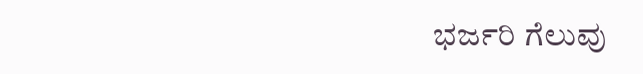ಭರ್ಜರಿ ಗೆಲುವು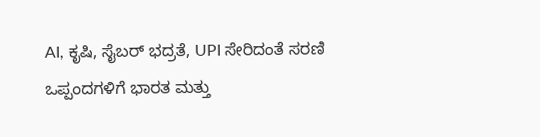AI, ಕೃಷಿ, ಸೈಬರ್ ಭದ್ರತೆ, UPI ಸೇರಿದಂತೆ ಸರಣಿ ಒಪ್ಪಂದಗಳಿಗೆ ಭಾರತ ಮತ್ತು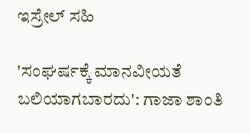ಇಸ್ರೇಲ್ ಸಹಿ

'ಸಂಘರ್ಷಕ್ಕೆ ಮಾನವೀಯತೆ ಬಲಿಯಾಗಬಾರದು': ಗಾಜಾ ಶಾಂತಿ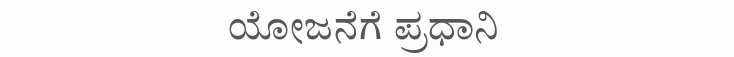ಯೋಜನೆಗೆ ಪ್ರಧಾನಿ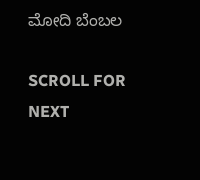ಮೋದಿ ಬೆಂಬಲ

SCROLL FOR NEXT